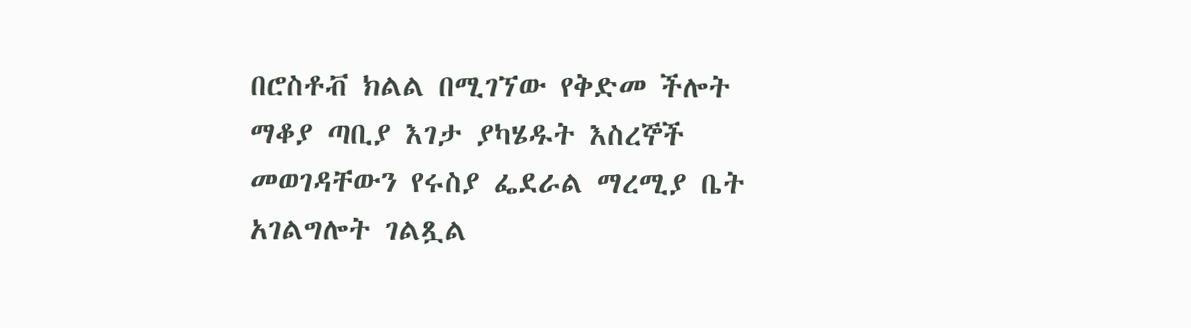በሮስቶቭ ክልል በሚገኘው የቅድመ ችሎት ማቆያ ጣቢያ እገታ ያካሄዱት እስረኞች መወገዳቸውን የሩስያ ፌደራል ማረሚያ ቤት አገልግሎት ገልጿል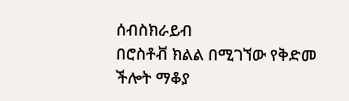ሰብስክራይብ
በሮስቶቭ ክልል በሚገኘው የቅድመ ችሎት ማቆያ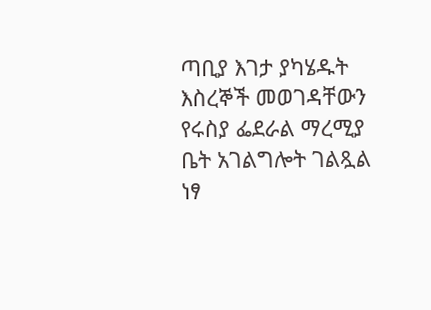ጣቢያ እገታ ያካሄዱት እስረኞች መወገዳቸውን የሩስያ ፌደራል ማረሚያ ቤት አገልግሎት ገልጿል ነፃ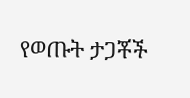የወጡት ታጋቾች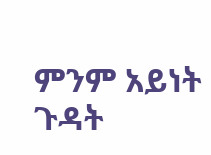ምንም አይነት ጉዳት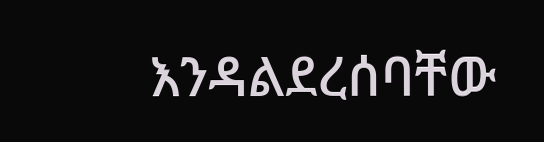እንዳልደረሰባቸው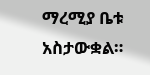ማረሚያ ቤቱ አስታውቋል።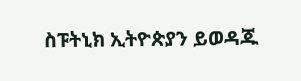ስፑትኒክ ኢትዮጵያን ይወዳጁ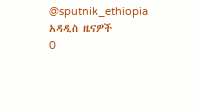@sputnik_ethiopia
አዳዲስ ዜናዎች
0